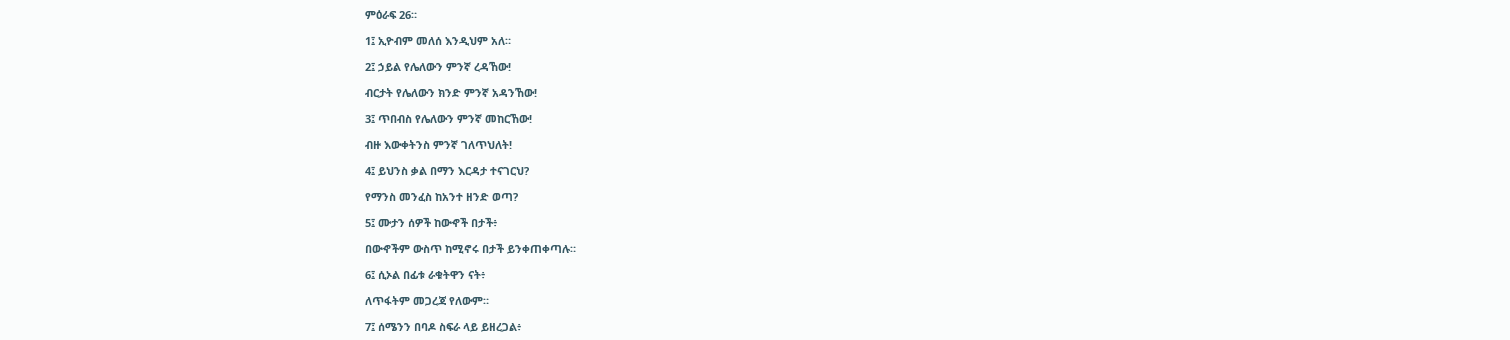ምዕራፍ 26።

1፤ ኢዮብም መለሰ እንዲህም አለ።

2፤ ኃይል የሌለውን ምንኛ ረዳኸው!

ብርታት የሌለውን ክንድ ምንኛ አዳንኸው!

3፤ ጥበብስ የሌለውን ምንኛ መከርኸው!

ብዙ እውቀትንስ ምንኛ ገለጥህለት!

4፤ ይህንስ ቃል በማን እርዳታ ተናገርህ?

የማንስ መንፈስ ከአንተ ዘንድ ወጣ?

5፤ ሙታን ሰዎች ከውኆች በታች፥

በውኆችም ውስጥ ከሚኖሩ በታች ይንቀጠቀጣሉ።

6፤ ሲኦል በፊቱ ራቁትዋን ናት፥

ለጥፋትም መጋረጃ የለውም።

7፤ ሰሜንን በባዶ ስፍራ ላይ ይዘረጋል፥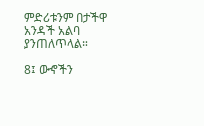ምድሪቱንም በታችዋ አንዳች አልባ ያንጠለጥላል።

8፤ ውኆችን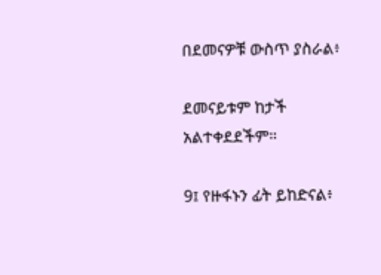በደመናዎቹ ውስጥ ያስራል፥

ደመናይቱም ከታች አልተቀደደችም።

9፤ የዙፋኑን ፊት ይከድናል፥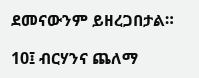ደመናውንም ይዘረጋበታል።

10፤ ብርሃንና ጨለማ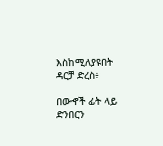እስከሚለያዩበት ዳርቻ ድረስ፥

በውኆች ፊት ላይ ድንበርን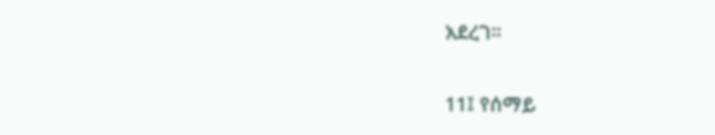አደረገ።

11፤ የሰማይ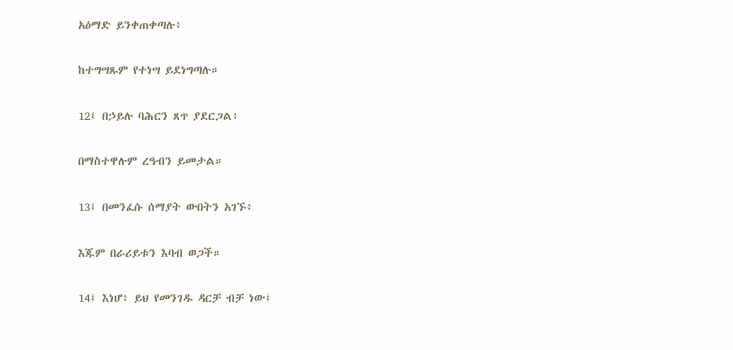አዕማድ ይንቀጠቀጣሉ፥

ከተግሣጹም የተነሣ ይደነግጣሉ።

12፤ በኃይሉ ባሕርን ጸጥ ያደርጋል፥

በማስተዋሉም ረዓብን ይመታል።

13፤ በመንፈሱ ሰማያት ውበትን አገኙ፥

እጁም በራሪይቱን እባብ ወጋች።

14፤ እነሆ፥ ይህ የመንገዱ ዳርቻ ብቻ ነው፤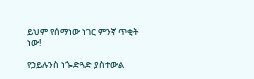ይህም የሰማነው ነገር ምንኛ ጥቂት ነው!

የኃይሉንስ ነጐድጓድ ያስተውል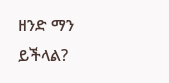ዘንድ ማን ይችላል?